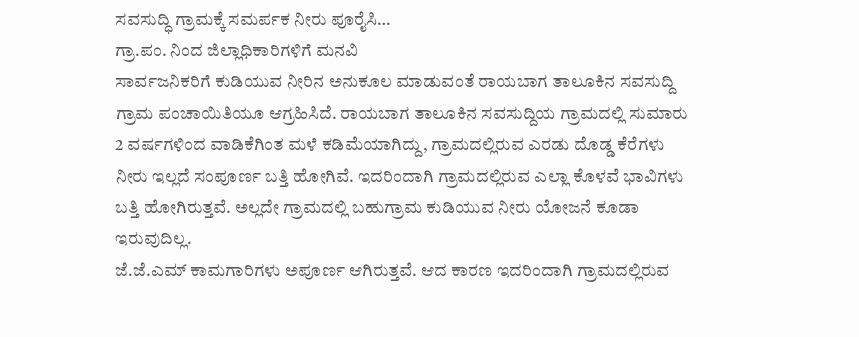ಸವಸುದ್ಧಿ ಗ್ರಾಮಕ್ಕೆ ಸಮರ್ಪಕ ನೀರು ಪೂರೈಸಿ…
ಗ್ರಾ.ಪಂ. ನಿಂದ ಜಿಲ್ಲಾಧಿಕಾರಿಗಳಿಗೆ ಮನವಿ
ಸಾರ್ವಜನಿಕರಿಗೆ ಕುಡಿಯುವ ನೀರಿನ ಅನುಕೂಲ ಮಾಡುವಂತೆ ರಾಯಬಾಗ ತಾಲೂಕಿನ ಸವಸುದ್ದಿ ಗ್ರಾಮ ಪಂಚಾಯಿತಿಯೂ ಆಗ್ರಹಿಸಿದೆ. ರಾಯಬಾಗ ತಾಲೂಕಿನ ಸವಸುದ್ದಿಯ ಗ್ರಾಮದಲ್ಲಿ ಸುಮಾರು 2 ವರ್ಷಗಳಿಂದ ವಾಡಿಕೆಗಿಂತ ಮಳೆ ಕಡಿಮೆಯಾಗಿದ್ದು, ಗ್ರಾಮದಲ್ಲಿರುವ ಎರಡು ದೊಡ್ಡ ಕೆರೆಗಳು ನೀರು ಇಲ್ಲದೆ ಸಂಪೂರ್ಣ ಬತ್ತಿ ಹೋಗಿವೆ. ಇದರಿಂದಾಗಿ ಗ್ರಾಮದಲ್ಲಿರುವ ಎಲ್ಲಾ ಕೊಳವೆ ಭಾವಿಗಳು ಬತ್ತಿ ಹೋಗಿರುತ್ತವೆ. ಅಲ್ಲದೇ ಗ್ರಾಮದಲ್ಲಿ ಬಹುಗ್ರಾಮ ಕುಡಿಯುವ ನೀರು ಯೋಜನೆ ಕೂಡಾ ಇರುವುದಿಲ್ಲ.
ಜೆ.ಜೆ.ಎಮ್ ಕಾಮಗಾರಿಗಳು ಅಪೂರ್ಣ ಆಗಿರುತ್ತವೆ. ಆದ ಕಾರಣ ಇದರಿಂದಾಗಿ ಗ್ರಾಮದಲ್ಲಿರುವ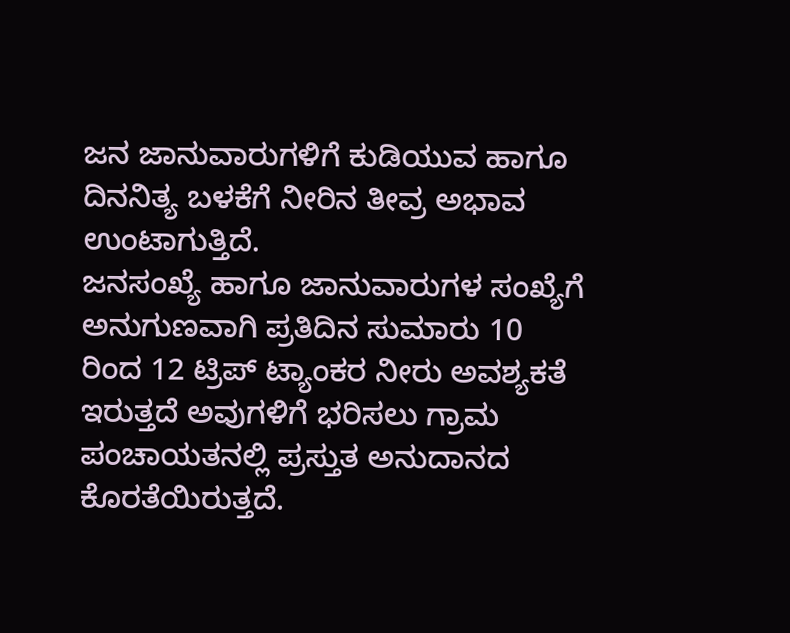ಜನ ಜಾನುವಾರುಗಳಿಗೆ ಕುಡಿಯುವ ಹಾಗೂ ದಿನನಿತ್ಯ ಬಳಕೆಗೆ ನೀರಿನ ತೀವ್ರ ಅಭಾವ ಉಂಟಾಗುತ್ತಿದೆ.
ಜನಸಂಖ್ಯೆ ಹಾಗೂ ಜಾನುವಾರುಗಳ ಸಂಖ್ಯೆಗೆ ಅನುಗುಣವಾಗಿ ಪ್ರತಿದಿನ ಸುಮಾರು 10 ರಿಂದ 12 ಟ್ರಿಪ್ ಟ್ಯಾಂಕರ ನೀರು ಅವಶ್ಯಕತೆ ಇರುತ್ತದೆ ಅವುಗಳಿಗೆ ಭರಿಸಲು ಗ್ರಾಮ ಪಂಚಾಯತನಲ್ಲಿ ಪ್ರಸ್ತುತ ಅನುದಾನದ ಕೊರತೆಯಿರುತ್ತದೆ.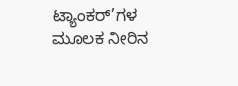ಟ್ಯಾಂಕರ್’ಗಳ ಮೂಲಕ ನೀರಿನ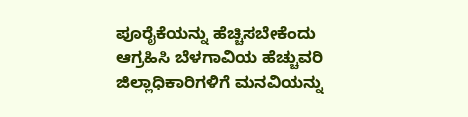ಪೂರೈಕೆಯನ್ನು ಹೆಚ್ಚಿಸಬೇಕೆಂದು ಆಗ್ರಹಿಸಿ ಬೆಳಗಾವಿಯ ಹೆಚ್ಚುವರಿ ಜಿಲ್ಲಾಧಿಕಾರಿಗಳಿಗೆ ಮನವಿಯನ್ನು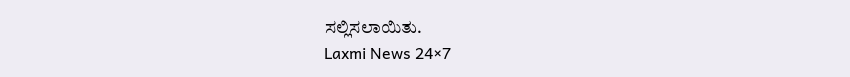ಸಲ್ಲಿಸಲಾಯಿತು.
Laxmi News 24×7